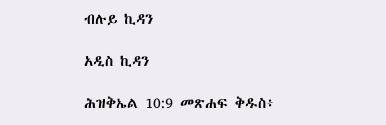ብሉይ ኪዳን

አዲስ ኪዳን

ሕዝቅኤል 10:9 መጽሐፍ ቅዱስ፥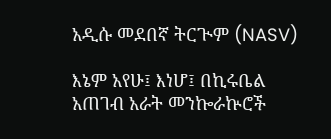አዲሱ መደበኛ ትርጒም (NASV)

እኔም አየሁ፤ እነሆ፤ በኪሩቤል አጠገብ አራት መንኰራኵሮች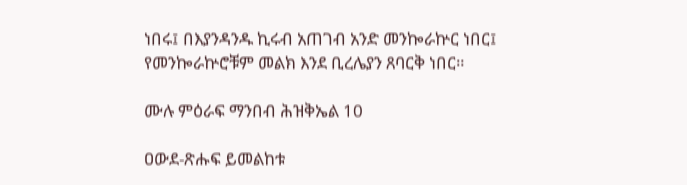ነበሩ፤ በእያንዳንዱ ኪሩብ አጠገብ አንድ መንኰራኵር ነበር፤ የመንኰራኵሮቹም መልክ እንደ ቢረሌያን ጸባርቅ ነበር።

ሙሉ ምዕራፍ ማንበብ ሕዝቅኤል 10

ዐውደ-ጽሑፍ ይመልከቱ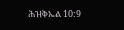ሕዝቅኤል 10:9